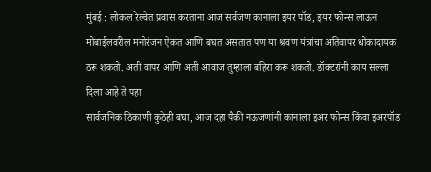मुंबई : लोकल रेल्वेत प्रवास करताना आज सर्वजण कानाला इयर पॉड, इयर फोन्स लाऊन मोबाईलवरील मनोरंजन ऐकत आणि बघत असतात पण या श्रवण यंत्रांचा अतिवापर धोकादायक ठरू शकतो. अती वापर आणि अती आवाज तुम्हाला बहिरा करू शकतो. डॉक्टरांनी काय सल्ला दिला आहे ते पहा
सार्वजनिक ठिकाणी कुठेही बघा, आज दहा पैकी नऊजणांनी कानाला इअर फोन्स किंवा इअरपॉड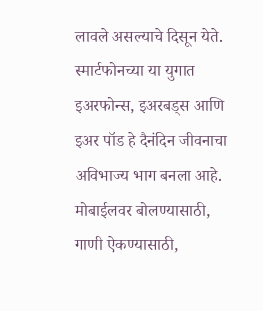लावले असल्याचे दिसून येते. स्मार्टफोनच्या या युगात इअरफोन्स, इअरबड्स आणि इअर पॉड हे दैनंदिन जीवनाचा अविभाज्य भाग बनला आहे. मोबाईलवर बोलण्यासाठी, गाणी ऐकण्यासाठी,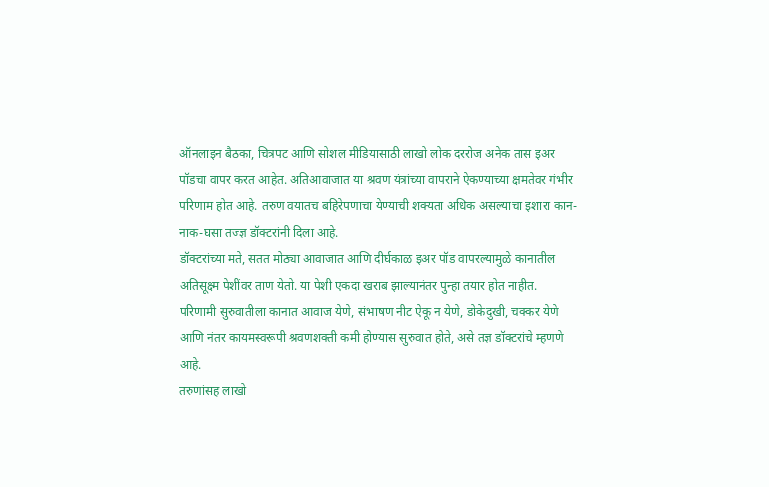ऑनलाइन बैठका, चित्रपट आणि सोशल मीडियासाठी लाखो लोक दररोज अनेक तास इअर पॉडचा वापर करत आहेत. अतिआवाजात या श्रवण यंत्रांच्या वापराने ऐकण्याच्या क्षमतेवर गंभीर परिणाम होत आहे. तरुण वयातच बहिरेपणाचा येण्याची शक्यता अधिक असल्याचा इशारा कान-नाक-घसा तज्ज्ञ डॉक्टरांनी दिला आहे.
डॉक्टरांच्या मते, सतत मोठ्या आवाजात आणि दीर्घकाळ इअर पॉड वापरल्यामुळे कानातील अतिसूक्ष्म पेशींवर ताण येतो. या पेशी एकदा खराब झाल्यानंतर पुन्हा तयार होत नाहीत. परिणामी सुरुवातीला कानात आवाज येणे, संभाषण नीट ऐकू न येणे, डोकेदुखी, चक्कर येणे आणि नंतर कायमस्वरूपी श्रवणशक्ती कमी होण्यास सुरुवात होते, असे तज्ञ डॉक्टरांचे म्हणणे आहे.
तरुणांसह लाखो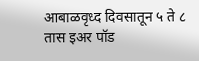आबाळवृध्द दिवसातून ५ ते ८ तास इअर पॉड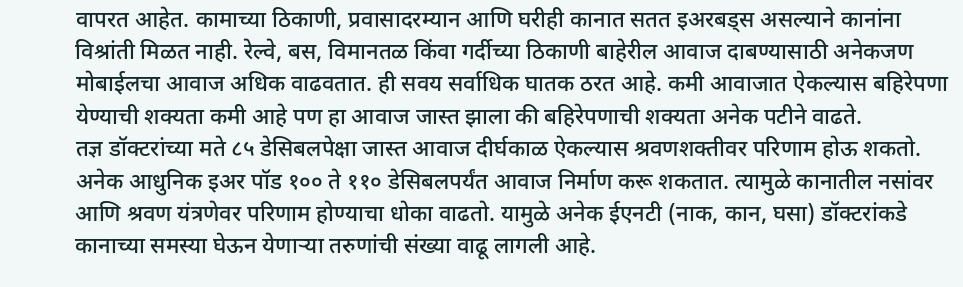वापरत आहेत. कामाच्या ठिकाणी, प्रवासादरम्यान आणि घरीही कानात सतत इअरबड्स असल्याने कानांना विश्रांती मिळत नाही. रेल्वे, बस, विमानतळ किंवा गर्दीच्या ठिकाणी बाहेरील आवाज दाबण्यासाठी अनेकजण मोबाईलचा आवाज अधिक वाढवतात. ही सवय सर्वाधिक घातक ठरत आहे. कमी आवाजात ऐकल्यास बहिरेपणा येण्याची शक्यता कमी आहे पण हा आवाज जास्त झाला की बहिरेपणाची शक्यता अनेक पटीने वाढते.
तज्ञ डॉक्टरांच्या मते ८५ डेसिबलपेक्षा जास्त आवाज दीर्घकाळ ऐकल्यास श्रवणशक्तीवर परिणाम होऊ शकतो. अनेक आधुनिक इअर पॉड १०० ते ११० डेसिबलपर्यंत आवाज निर्माण करू शकतात. त्यामुळे कानातील नसांवर आणि श्रवण यंत्रणेवर परिणाम होण्याचा धोका वाढतो. यामुळे अनेक ईएनटी (नाक, कान, घसा) डॉक्टरांकडे कानाच्या समस्या घेऊन येणाऱ्या तरुणांची संख्या वाढू लागली आहे.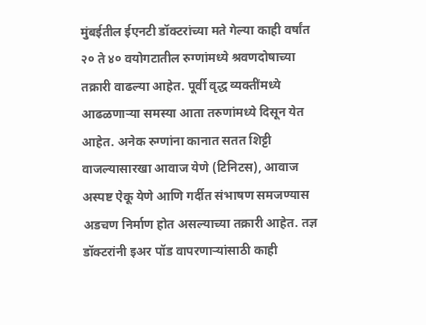मुंबईतील ईएनटी डॉक्टरांच्या मते गेल्या काही वर्षांत २० ते ४० वयोगटातील रुग्णांमध्ये श्रवणदोषाच्या तक्रारी वाढल्या आहेत. पूर्वी वृद्ध व्यक्तींमध्ये आढळणाऱ्या समस्या आता तरुणांमध्ये दिसून येत आहेत. अनेक रुग्णांना कानात सतत शिट्टी वाजल्यासारखा आवाज येणे (टिनिटस), आवाज अस्पष्ट ऐकू येणे आणि गर्दीत संभाषण समजण्यास अडचण निर्माण होत असल्याच्या तक्रारी आहेत. तज्ञ डॉक्टरांनी इअर पॉड वापरणाऱ्यांसाठी काही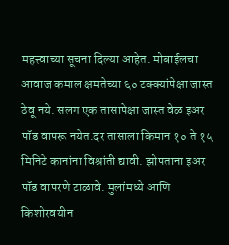महत्त्वाच्या सूचना दिल्या आहेत. मोबाईलचा आवाज कमाल क्षमतेच्या ६० टक्क्यांपेक्षा जास्त ठेवू नये. सलग एक तासापेक्षा जास्त वेळ इअर पॉड वापरू नयेत.दर तासाला किमान १० ते १५ मिनिटे कानांना विश्रांती द्यावी. झोपताना इअर पॉड वापरणे टाळावे. मुलांमध्ये आणि किशोरवयीन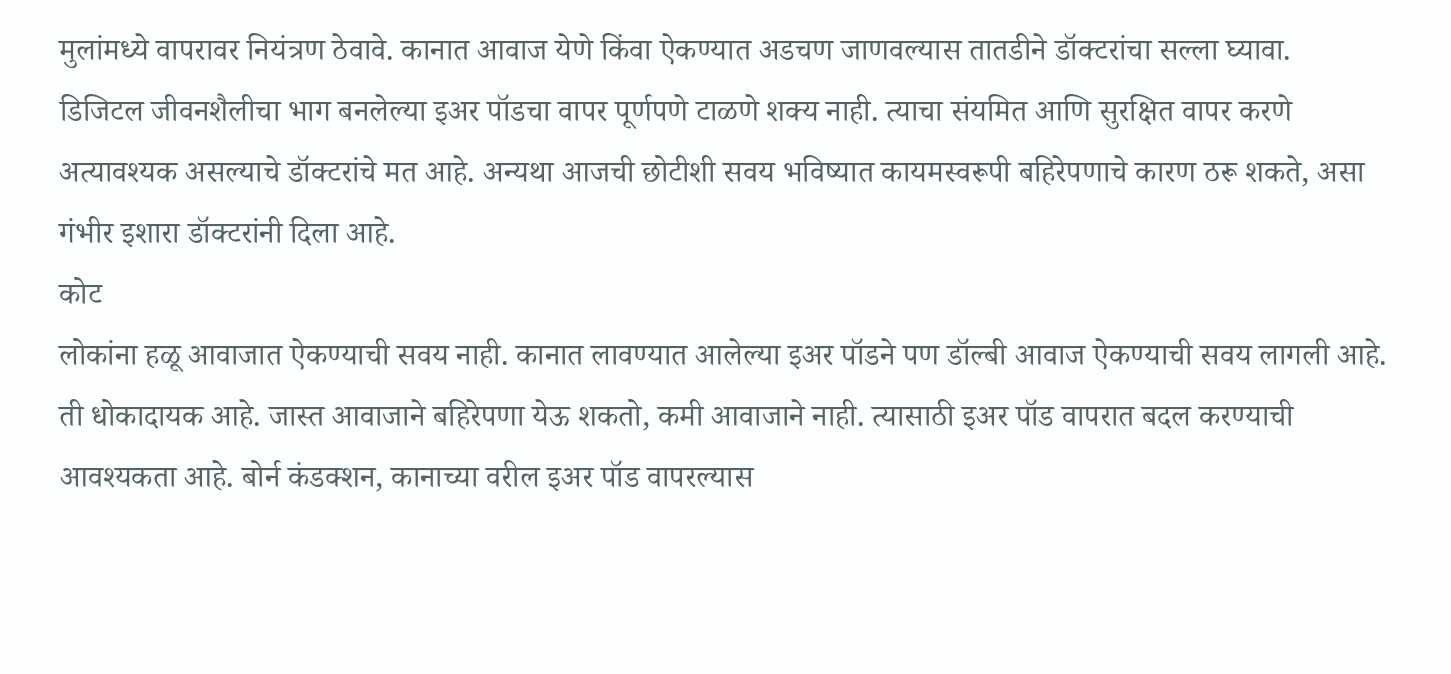मुलांमध्ये वापरावर नियंत्रण ठेवावे. कानात आवाज येणे किंवा ऐकण्यात अडचण जाणवल्यास तातडीने डॉक्टरांचा सल्ला घ्यावा.
डिजिटल जीवनशैलीचा भाग बनलेल्या इअर पॉडचा वापर पूर्णपणे टाळणे शक्य नाही. त्याचा संयमित आणि सुरक्षित वापर करणे अत्यावश्यक असल्याचे डॉक्टरांचे मत आहे. अन्यथा आजची छोटीशी सवय भविष्यात कायमस्वरूपी बहिरेपणाचे कारण ठरू शकते, असा गंभीर इशारा डॉक्टरांनी दिला आहे.
कोट
लोकांना हळू आवाजात ऐकण्याची सवय नाही. कानात लावण्यात आलेल्या इअर पॉडने पण डॉल्बी आवाज ऐकण्याची सवय लागली आहे. ती धोकादायक आहे. जास्त आवाजाने बहिरेपणा येऊ शकतो, कमी आवाजाने नाही. त्यासाठी इअर पॉड वापरात बदल करण्याची आवश्यकता आहे. बोर्न कंडक्शन, कानाच्या वरील इअर पॉड वापरल्यास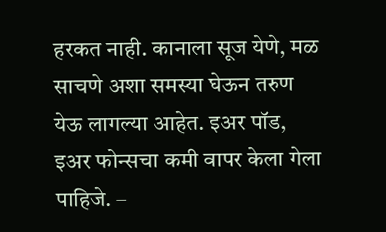हरकत नाही. कानाला सूज येणे, मळ साचणे अशा समस्या घेऊन तरुण येऊ लागल्या आहेत. इअर पॉड, इअर फोन्सचा कमी वापर केला गेला पाहिजे. –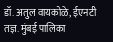डॉ. अतुल वायकोळे, ईएनटी तज्ञ. मुंबई पालिका